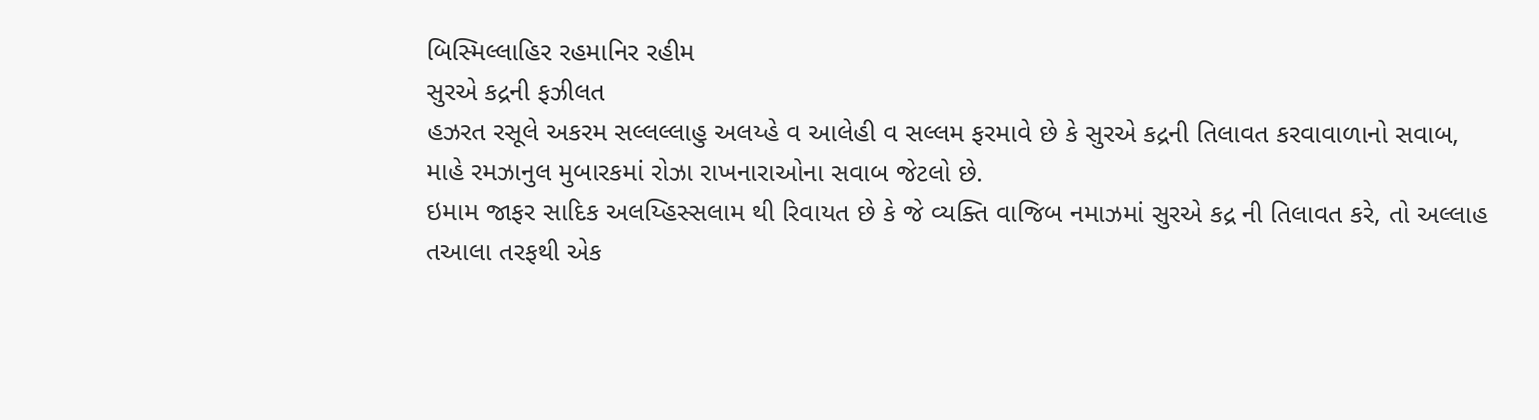બિસ્મિલ્લાહિર રહમાનિર રહીમ
સુરએ કદ્રની ફઝીલત
હઝરત રસૂલે અકરમ સલ્લલ્લાહુ અલય્હે વ આલેહી વ સલ્લમ ફરમાવે છે કે સુરએ કદ્રની તિલાવત કરવાવાળાનો સવાબ, માહે રમઝાનુલ મુબારકમાં રોઝા રાખનારાઓના સવાબ જેટલો છે.
ઇમામ જાફર સાદિક અલય્હિસ્સલામ થી રિવાયત છે કે જે વ્યક્તિ વાજિબ નમાઝમાં સુરએ કદ્ર ની તિલાવત કરે, તો અલ્લાહ તઆલા તરફથી એક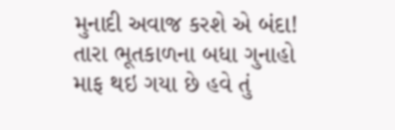મુનાદી અવાજ કરશે એ બંદા! તારા ભૂતકાળના બધા ગુનાહો માફ થઇ ગયા છે હવે તું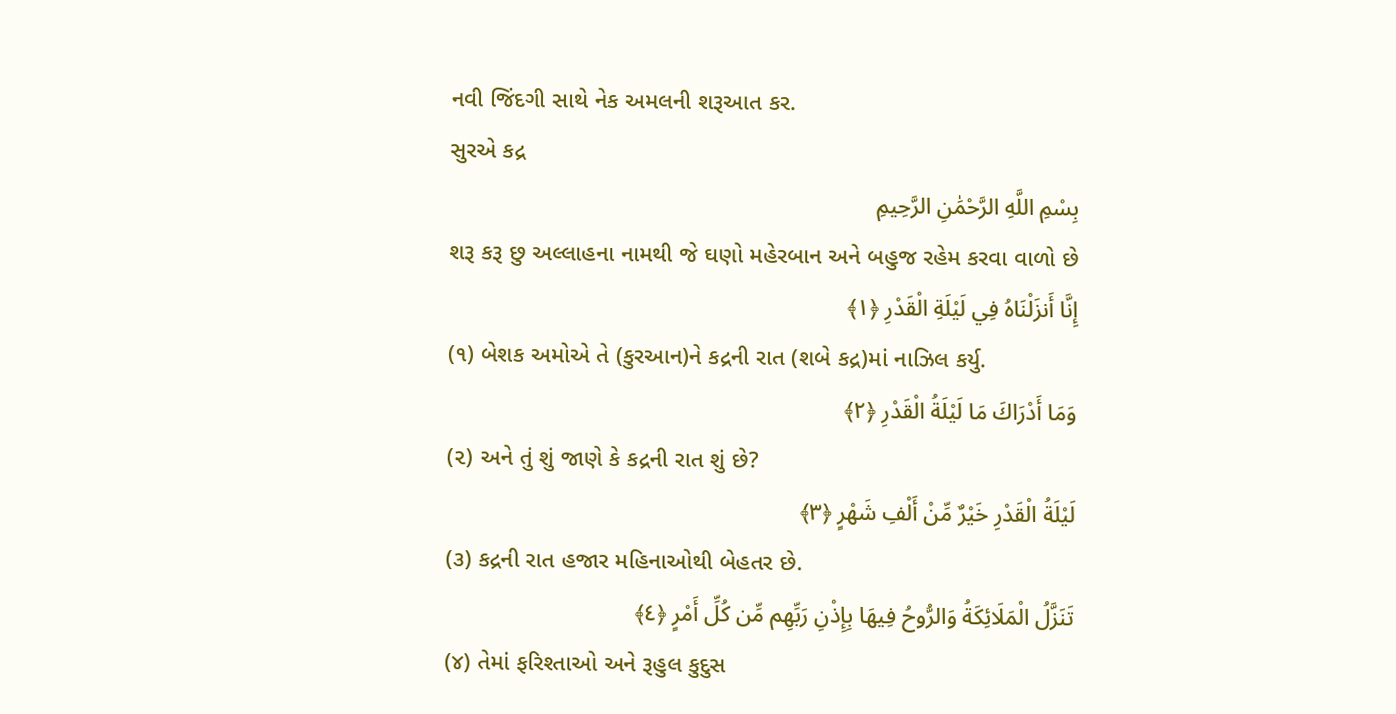નવી જિંદગી સાથે નેક અમલની શરૂઆત કર.
સુરએ કદ્ર
بِسْمِ اللَّهِ الرَّحْمَٰنِ الرَّحِيمِ
શરૂ કરૂ છુ અલ્લાહના નામથી જે ઘણો મહેરબાન અને બહુજ રહેમ કરવા વાળો છે
إِنَّا أَنزَلْنَاهُ فِي لَيْلَةِ الْقَدْرِ ﴿١﴾
(૧) બેશક અમોએ તે (કુરઆન)ને કદ્રની રાત (શબે કદ્ર)માં નાઝિલ કર્યુ.
وَمَا أَدْرَاكَ مَا لَيْلَةُ الْقَدْرِ ﴿٢﴾
(૨) અને તું શું જાણે કે કદ્રની રાત શું છે?
لَيْلَةُ الْقَدْرِ خَيْرٌ مِّنْ أَلْفِ شَهْرٍ ﴿٣﴾
(૩) કદ્રની રાત હજાર મહિનાઓથી બેહતર છે.
تَنَزَّلُ الْمَلَائِكَةُ وَالرُّوحُ فِيهَا بِإِذْنِ رَبِّهِم مِّن كُلِّ أَمْرٍ ﴿٤﴾
(૪) તેમાં ફરિશ્તાઓ અને રૂહુલ કુદુસ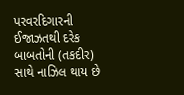પરવરદિગારની ઈજાઝતથી દરેક બાબતોની (તકદીર) સાથે નાઝિલ થાય છે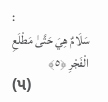:
سَلَامٌ هِيَ حَتَّىٰ مَطْلَعِ الْفَجْرِ ﴿٥﴾
(૫)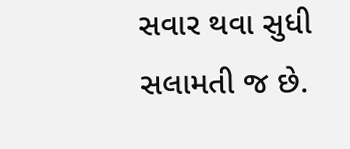સવાર થવા સુધી સલામતી જ છે.